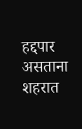हद्दपार असताना शहरात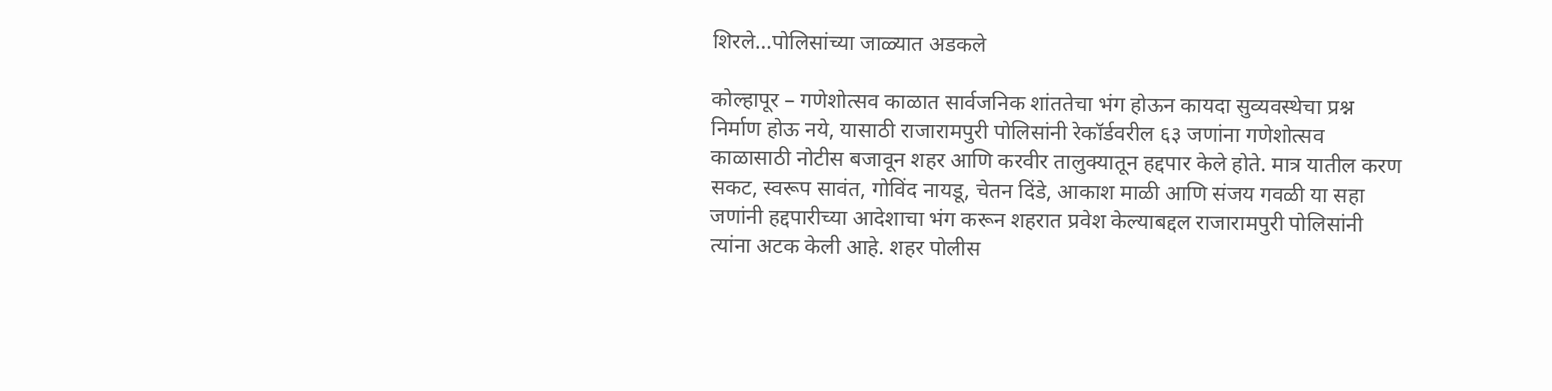शिरले…पोलिसांच्या जाळ्यात अडकले

कोल्हापूर – गणेशोत्सव काळात सार्वजनिक शांततेचा भंग होऊन कायदा सुव्यवस्थेचा प्रश्न निर्माण होऊ नये, यासाठी राजारामपुरी पोलिसांनी रेकॉर्डवरील ६३ जणांना गणेशोत्सव काळासाठी नोटीस बजावून शहर आणि करवीर तालुक्यातून हद्दपार केले होते. मात्र यातील करण सकट, स्वरूप सावंत, गोविंद नायडू, चेतन दिंडे, आकाश माळी आणि संजय गवळी या सहा जणांनी हद्दपारीच्या आदेशाचा भंग करून शहरात प्रवेश केल्याबद्दल राजारामपुरी पोलिसांनी त्यांना अटक केली आहे. शहर पोलीस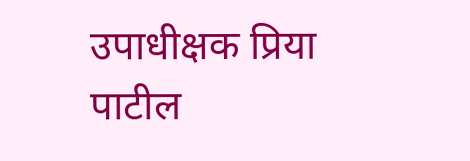उपाधीक्षक प्रिया पाटील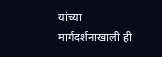यांच्या मार्गदर्शनाखाली ही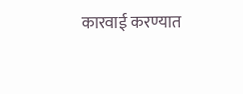कारवाई करण्यात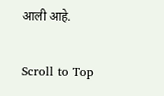आली आहे.

Scroll to Top